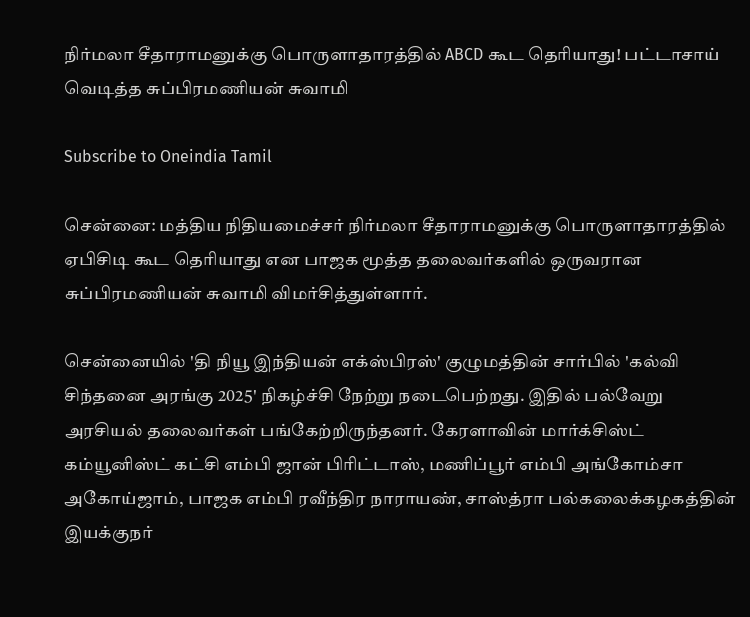நிர்மலா சீதாராமனுக்கு பொருளாதாரத்தில் ABCD கூட தெரியாது! பட்டாசாய் வெடித்த சுப்பிரமணியன் சுவாமி

Subscribe to Oneindia Tamil

சென்னை: மத்திய நிதியமைச்சர் நிர்மலா சீதாராமனுக்கு பொருளாதாரத்தில் ஏபிசிடி கூட தெரியாது என பாஜக மூத்த தலைவர்களில் ஒருவரான சுப்பிரமணியன் சுவாமி விமர்சித்துள்ளார்.

சென்னையில் 'தி நியூ இந்தியன் எக்ஸ்பிரஸ்' குழுமத்தின் சார்பில் 'கல்வி சிந்தனை அரங்கு 2025' நிகழ்ச்சி நேற்று நடைபெற்றது. இதில் பல்வேறு அரசியல் தலைவர்கள் பங்கேற்றிருந்தனர். கேரளாவின் மார்க்சிஸ்ட் கம்யூனிஸ்ட் கட்சி எம்பி ஜான் பிரிட்டாஸ், மணிப்பூர் எம்பி அங்கோம்சா அகோய்ஜாம், பாஜக எம்பி ரவீந்திர நாராயண், சாஸ்த்ரா பல்கலைக்கழகத்தின் இயக்குநர்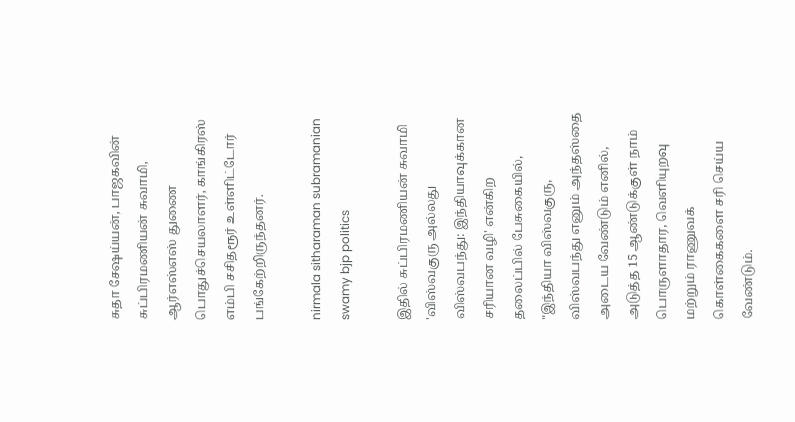சுதா சேஷய்யன், பாஜகவின் சுப்பிரமணியன் சுவாமி, ஆர்எஸ்எஸ் துணை பொதுச்செயலாளர், காங்கிரஸ் எம்பி சசிதரூர் உள்ளிட்டோர் பங்கேற்றிருந்தனர்.

nirmala sitharaman subramanian swamy bjp politics

இதில் சுப்பிரமணியன் சுவாமி 'விஸ்வகுரு அல்லது விஸ்வபந்து: இந்தியாவுக்கான சரியான வழி' என்கிற தலைப்பில் பேசுகையில், "இந்தியா விஸ்வகுரு, விஸ்வபந்து எனும் அந்தஸ்தை அடைய வேண்டும் எனில், அடுத்த 15 ஆண்டுக்குள் நாம் பொருளாதார, வெளியுறவு மற்றும் ராணுவக் கொள்கைகளை சரி செய்ய வேண்டும்.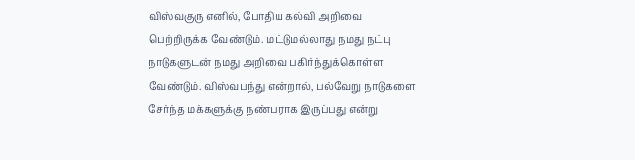விஸ்வகுரு எனில், போதிய கல்வி அறிவை பெற்றிருக்க வேண்டும். மட்டுமல்லாது நமது நட்பு நாடுகளுடன் நமது அறிவை பகிர்ந்துக்கொள்ள வேண்டும். விஸ்வபந்து என்றால், பல்வேறு நாடுகளை சேர்ந்த மக்களுக்கு நண்பராக இருப்பது என்று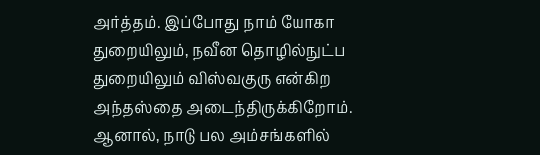அர்த்தம். இப்போது நாம் யோகா துறையிலும், நவீன தொழில்நுட்ப துறையிலும் விஸ்வகுரு என்கிற அந்தஸ்தை அடைந்திருக்கிறோம். ஆனால், நாடு பல அம்சங்களில்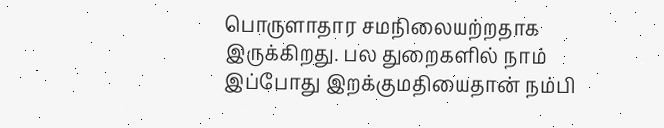பொருளாதார சமநிலையற்றதாக இருக்கிறது. பல துறைகளில் நாம் இப்போது இறக்குமதியைதான் நம்பி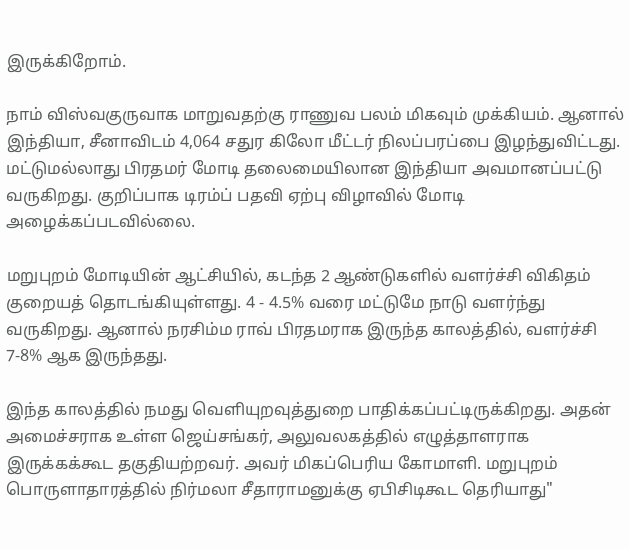இருக்கிறோம்.

நாம் விஸ்வகுருவாக மாறுவதற்கு ராணுவ பலம் மிகவும் முக்கியம். ஆனால் இந்தியா, சீனாவிடம் 4,064 சதுர கிலோ மீட்டர் நிலப்பரப்பை இழந்துவிட்டது. மட்டுமல்லாது பிரதமர் மோடி தலைமையிலான இந்தியா அவமானப்பட்டு வருகிறது. குறிப்பாக டிரம்ப் பதவி ஏற்பு விழாவில் மோடி அழைக்கப்படவில்லை.

மறுபுறம் மோடியின் ஆட்சியில், கடந்த 2 ஆண்டுகளில் வளர்ச்சி விகிதம் குறையத் தொடங்கியுள்ளது. 4 - 4.5% வரை மட்டுமே நாடு வளர்ந்து வருகிறது. ஆனால் நரசிம்ம ராவ் பிரதமராக இருந்த காலத்தில், வளர்ச்சி 7-8% ஆக இருந்தது.

இந்த காலத்தில் நமது வெளியுறவுத்துறை பாதிக்கப்பட்டிருக்கிறது. அதன் அமைச்சராக உள்ள ஜெய்சங்கர், அலுவலகத்தில் எழுத்தாளராக இருக்கக்கூட தகுதியற்றவர். அவர் மிகப்பெரிய கோமாளி. மறுபுறம் பொருளாதாரத்தில் நிர்மலா சீதாராமனுக்கு ஏபிசிடிகூட தெரியாது"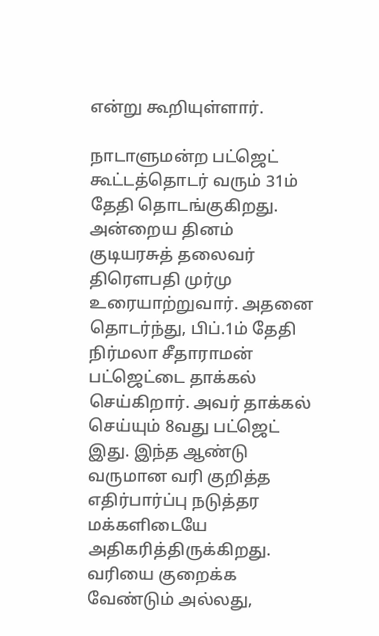என்று கூறியுள்ளார்.

நாடாளுமன்ற பட்ஜெட் கூட்டத்தொடர் வரும் 31ம் தேதி தொடங்குகிறது. அன்றைய தினம் குடியரசுத் தலைவர் திரௌபதி முர்மு உரையாற்றுவார். அதனை தொடர்ந்து, பிப்.1ம் தேதி நிர்மலா சீதாராமன் பட்ஜெட்டை தாக்கல் செய்கிறார். அவர் தாக்கல் செய்யும் 8வது பட்ஜெட் இது. இந்த ஆண்டு வருமான வரி குறித்த எதிர்பார்ப்பு நடுத்தர மக்களிடையே அதிகரித்திருக்கிறது. வரியை குறைக்க வேண்டும் அல்லது,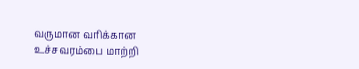வருமான வரிக்கான உச்சவரம்பை மாற்றி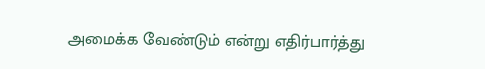அமைக்க வேண்டும் என்று எதிர்பார்த்து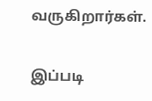வருகிறார்கள்.

இப்படி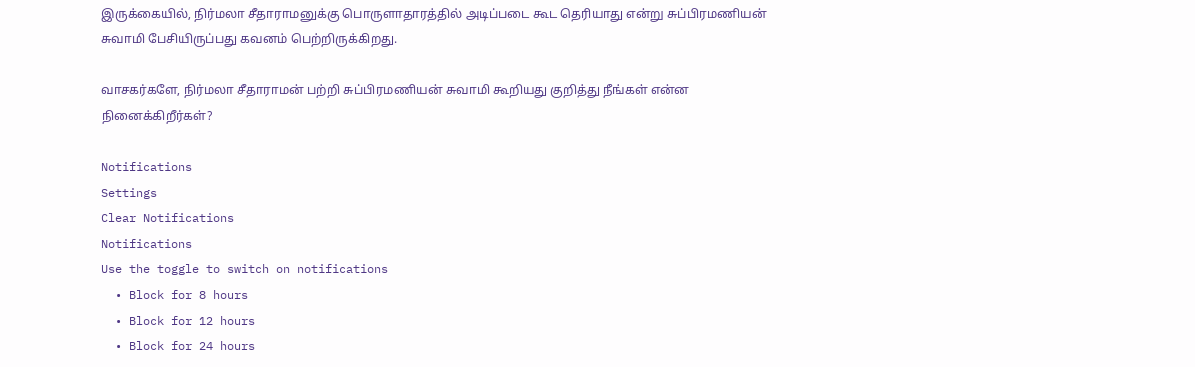இருக்கையில், நிர்மலா சீதாராமனுக்கு பொருளாதாரத்தில் அடிப்படை கூட தெரியாது என்று சுப்பிரமணியன் சுவாமி பேசியிருப்பது கவனம் பெற்றிருக்கிறது.

வாசகர்களே, நிர்மலா சீதாராமன் பற்றி சுப்பிரமணியன் சுவாமி கூறியது குறித்து நீங்கள் என்ன நினைக்கிறீர்கள்?

Notifications
Settings
Clear Notifications
Notifications
Use the toggle to switch on notifications
  • Block for 8 hours
  • Block for 12 hours
  • Block for 24 hours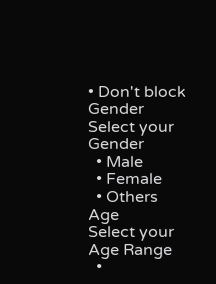• Don't block
Gender
Select your Gender
  • Male
  • Female
  • Others
Age
Select your Age Range
  •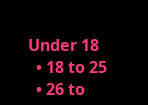Under 18
  • 18 to 25
  • 26 to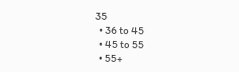35
  • 36 to 45
  • 45 to 55
  • 55+